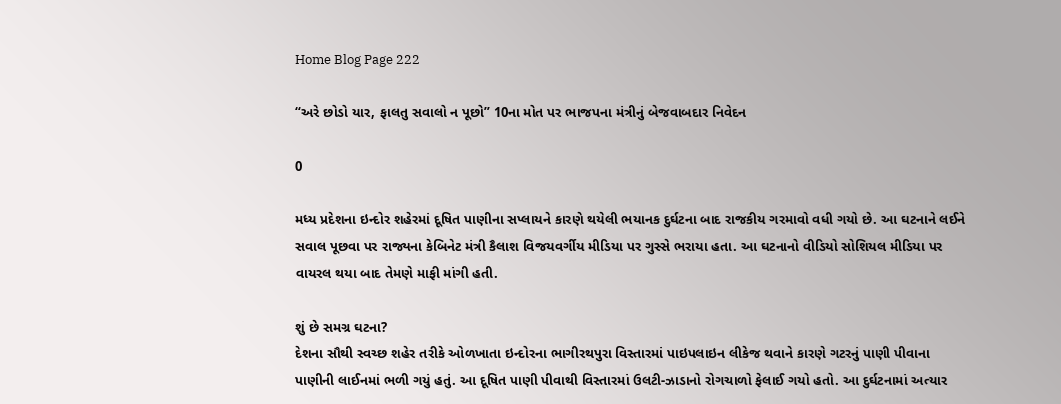Home Blog Page 222

“અરે છોડો યાર, ફાલતુ સવાલો ન પૂછો” 10ના મોત પર ભાજપના મંત્રીનું બેજવાબદાર નિવેદન

0

મધ્ય પ્રદેશના ઇન્દોર શહેરમાં દૂષિત પાણીના સપ્લાયને કારણે થયેલી ભયાનક દુર્ઘટના બાદ રાજકીય ગરમાવો વધી ગયો છે. આ ઘટનાને લઈને સવાલ પૂછવા પર રાજ્યના કેબિનેટ મંત્રી કૈલાશ વિજયવર્ગીય મીડિયા પર ગુસ્સે ભરાયા હતા. આ ઘટનાનો વીડિયો સોશિયલ મીડિયા પર વાયરલ થયા બાદ તેમણે માફી માંગી હતી.

શું છે સમગ્ર ઘટના?
દેશના સૌથી સ્વચ્છ શહેર તરીકે ઓળખાતા ઇન્દોરના ભાગીરથપુરા વિસ્તારમાં પાઇપલાઇન લીકેજ થવાને કારણે ગટરનું પાણી પીવાના પાણીની લાઈનમાં ભળી ગયું હતું. આ દૂષિત પાણી પીવાથી વિસ્તારમાં ઉલટી-ઝાડાનો રોગચાળો ફેલાઈ ગયો હતો. આ દુર્ઘટનામાં અત્યાર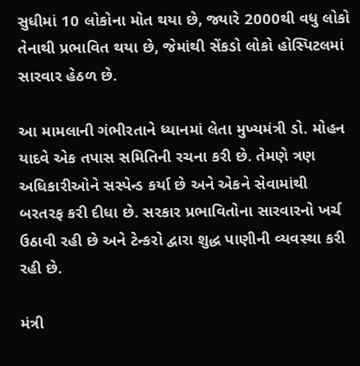સુધીમાં 10 લોકોના મોત થયા છે, જ્યારે 2000થી વધુ લોકો તેનાથી પ્રભાવિત થયા છે, જેમાંથી સેંકડો લોકો હોસ્પિટલમાં સારવાર હેઠળ છે.

આ મામલાની ગંભીરતાને ધ્યાનમાં લેતા મુખ્યમંત્રી ડો. મોહન યાદવે એક તપાસ સમિતિની રચના કરી છે. તેમણે ત્રણ અધિકારીઓને સસ્પેન્ડ કર્યા છે અને એકને સેવામાંથી બરતરફ કરી દીધા છે. સરકાર પ્રભાવિતોના સારવારનો ખર્ચ ઉઠાવી રહી છે અને ટેન્કરો દ્વારા શુદ્ધ પાણીની વ્યવસ્થા કરી રહી છે.

મંત્રી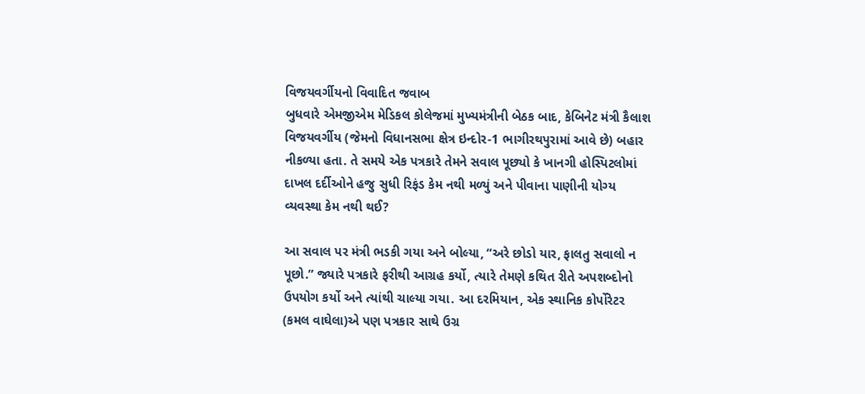વિજયવર્ગીયનો વિવાદિત જવાબ
બુધવારે એમજીએમ મેડિકલ કોલેજમાં મુખ્યમંત્રીની બેઠક બાદ, કેબિનેટ મંત્રી કૈલાશ વિજયવર્ગીય (જેમનો વિધાનસભા ક્ષેત્ર ઇન્દોર-1 ભાગીરથપુરામાં આવે છે) બહાર નીકળ્યા હતા. તે સમયે એક પત્રકારે તેમને સવાલ પૂછ્યો કે ખાનગી હોસ્પિટલોમાં દાખલ દર્દીઓને હજુ સુધી રિફંડ કેમ નથી મળ્યું અને પીવાના પાણીની યોગ્ય વ્યવસ્થા કેમ નથી થઈ?

આ સવાલ પર મંત્રી ભડકી ગયા અને બોલ્યા, “અરે છોડો યાર, ફાલતુ સવાલો ન પૂછો.” જ્યારે પત્રકારે ફરીથી આગ્રહ કર્યો, ત્યારે તેમણે કથિત રીતે અપશબ્દોનો ઉપયોગ કર્યો અને ત્યાંથી ચાલ્યા ગયા. આ દરમિયાન, એક સ્થાનિક કોર્પોરેટર (કમલ વાઘેલા)એ પણ પત્રકાર સાથે ઉગ્ર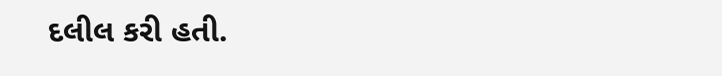દલીલ કરી હતી.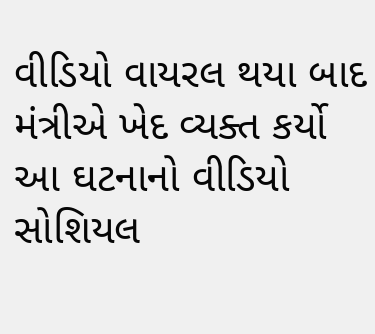વીડિયો વાયરલ થયા બાદ મંત્રીએ ખેદ વ્યક્ત કર્યો
આ ઘટનાનો વીડિયો સોશિયલ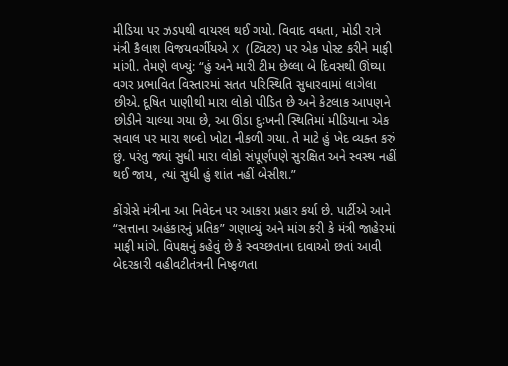મીડિયા પર ઝડપથી વાયરલ થઈ ગયો. વિવાદ વધતા, મોડી રાત્રે મંત્રી કૈલાશ વિજયવર્ગીયએ X (ટ્વિટર) પર એક પોસ્ટ કરીને માફી માંગી. તેમણે લખ્યું: “હું અને મારી ટીમ છેલ્લા બે દિવસથી ઊંઘ્યા વગર પ્રભાવિત વિસ્તારમાં સતત પરિસ્થિતિ સુધારવામાં લાગેલા છીએ. દૂષિત પાણીથી મારા લોકો પીડિત છે અને કેટલાક આપણને છોડીને ચાલ્યા ગયા છે, આ ઊંડા દુઃખની સ્થિતિમાં મીડિયાના એક સવાલ પર મારા શબ્દો ખોટા નીકળી ગયા. તે માટે હું ખેદ વ્યક્ત કરું છું. પરંતુ જ્યાં સુધી મારા લોકો સંપૂર્ણપણે સુરક્ષિત અને સ્વસ્થ નહીં થઈ જાય, ત્યાં સુધી હું શાંત નહીં બેસીશ.”

કોંગ્રેસે મંત્રીના આ નિવેદન પર આકરા પ્રહાર કર્યા છે. પાર્ટીએ આને “સત્તાના અહંકારનું પ્રતિક” ગણાવ્યું અને માંગ કરી કે મંત્રી જાહેરમાં માફી માંગે. વિપક્ષનું કહેવું છે કે સ્વચ્છતાના દાવાઓ છતાં આવી બેદરકારી વહીવટીતંત્રની નિષ્ફળતા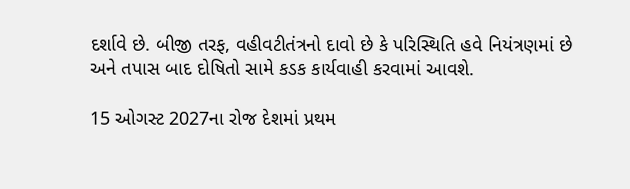દર્શાવે છે. બીજી તરફ, વહીવટીતંત્રનો દાવો છે કે પરિસ્થિતિ હવે નિયંત્રણમાં છે અને તપાસ બાદ દોષિતો સામે કડક કાર્યવાહી કરવામાં આવશે.

15 ઓગસ્ટ 2027ના રોજ દેશમાં પ્રથમ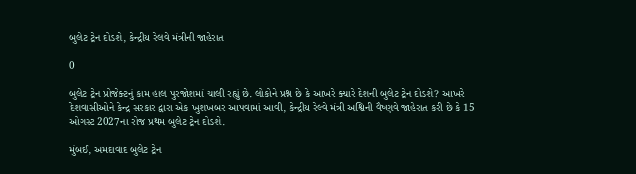બુલેટ ટ્રેન દોડશે, કેન્દ્રીય રેલવે મંત્રીની જાહેરાત

0

બુલેટ ટ્રેન પ્રોજેક્ટનું કામ હાલ પુરજોશમાં ચાલી રહ્યું છે. લોકોને પ્રશ્ન છે કે આખરે ક્યારે દેશની બુલેટ ટ્રેન દોડશે? આખરે દેશવાસીઓને કેન્દ્ર સરકાર દ્વારા એક ખુશખબર આપવામાં આવી, કેન્દ્રીય રેલ્વે મંત્રી અશ્વિની વૈષ્ણવે જાહેરાત કરી છે કે 15 ઓગસ્ટ 2027ના રોજ પ્રથમ બુલેટ ટ્રેન દોડશે.

મુંબઈ, અમદાવાદ બુલેટ ટ્રેન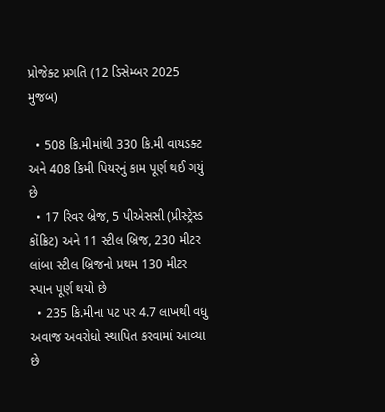પ્રોજેક્ટ પ્રગતિ (12 ડિસેમ્બર 2025 મુજબ)

  • 508 કિ.મીમાંથી 330 કિ.મી વાયડક્ટ અને 408 કિમી પિયરનું કામ પૂર્ણ થઈ ગયું છે
  • 17 રિવર બ્રેજ, 5 પીએસસી (પ્રીસ્ટ્રેસ્ડ કોંક્રિટ) અને 11 સ્ટીલ બ્રિજ, 230 મીટર લાંબા સ્ટીલ બ્રિજનો પ્રથમ 130 મીટર સ્પાન પૂર્ણ થયો છે
  • 235 કિ.મીના પટ પર 4.7 લાખથી વધુ અવાજ અવરોધો સ્થાપિત કરવામાં આવ્યા છે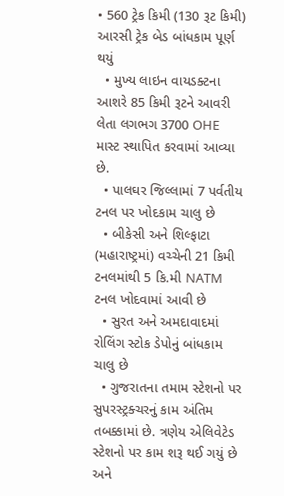• 560 ટ્રેક કિમી (130 રૂટ કિમી) આરસી ટ્રેક બેડ બાંધકામ પૂર્ણ થયું
  • મુખ્ય લાઇન વાયડક્ટના આશરે 85 કિમી રૂટને આવરી લેતા લગભગ 3700 OHE માસ્ટ સ્થાપિત કરવામાં આવ્યા છે.
  • પાલઘર જિલ્લામાં 7 પર્વતીય ટનલ પર ખોદકામ ચાલુ છે
  • બીકેસી અને શિલ્ફાટા (મહારાષ્ટ્રમાં) વચ્ચેની 21 કિમી ટનલમાંથી 5 કિ.મી NATM ટનલ ખોદવામાં આવી છે
  • સુરત અને અમદાવાદમાં રોલિંગ સ્ટોક ડેપોનું બાંધકામ ચાલુ છે
  • ગુજરાતના તમામ સ્ટેશનો પર સુપરસ્ટ્રક્ચરનું કામ અંતિમ તબક્કામાં છે. ત્રણેય એલિવેટેડ સ્ટેશનો પર કામ શરૂ થઈ ગયું છે અને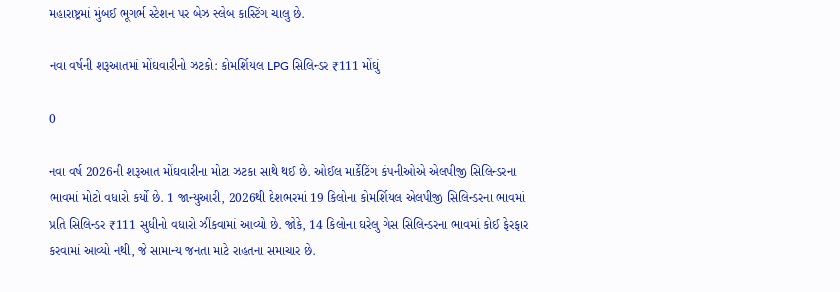મહારાષ્ટ્રમાં મુંબઈ ભૂગર્ભ સ્ટેશન પર બેઝ સ્લેબ કાસ્ટિંગ ચાલુ છે.

નવા વર્ષની શરૂઆતમાં મોંઘવારીનો ઝટકો: કોમર્શિયલ LPG સિલિન્ડર ₹111 મોંઘું

0

નવા વર્ષ 2026ની શરૂઆત મોંઘવારીના મોટા ઝટકા સાથે થઈ છે. ઓઈલ માર્કેટિંગ કંપનીઓએ એલપીજી સિલિન્ડરના ભાવમાં મોટો વધારો કર્યો છે. 1 જાન્યુઆરી, 2026થી દેશભરમાં 19 કિલોના કોમર્શિયલ એલપીજી સિલિન્ડરના ભાવમાં પ્રતિ સિલિન્ડર ₹111 સુધીનો વધારો ઝીંકવામાં આવ્યો છે. જોકે, 14 કિલોના ઘરેલુ ગેસ સિલિન્ડરના ભાવમાં કોઈ ફેરફાર કરવામાં આવ્યો નથી, જે સામાન્ય જનતા માટે રાહતના સમાચાર છે.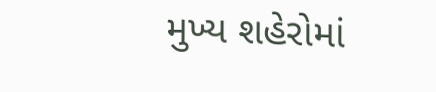મુખ્ય શહેરોમાં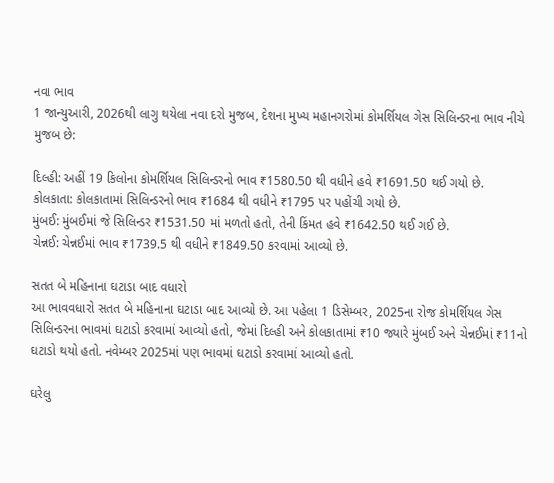નવા ભાવ
1 જાન્યુઆરી, 2026થી લાગુ થયેલા નવા દરો મુજબ, દેશના મુખ્ય મહાનગરોમાં કોમર્શિયલ ગેસ સિલિન્ડરના ભાવ નીચે મુજબ છે:

દિલ્હી: અહીં 19 કિલોના કોમર્શિયલ સિલિન્ડરનો ભાવ ₹1580.50 થી વધીને હવે ₹1691.50 થઈ ગયો છે.
કોલકાતા: કોલકાતામાં સિલિન્ડરનો ભાવ ₹1684 થી વધીને ₹1795 પર પહોંચી ગયો છે.
મુંબઈ: મુંબઈમાં જે સિલિન્ડર ₹1531.50 માં મળતો હતો, તેની કિંમત હવે ₹1642.50 થઈ ગઈ છે.
ચેન્નઈ: ચેન્નઈમાં ભાવ ₹1739.5 થી વધીને ₹1849.50 કરવામાં આવ્યો છે.

સતત બે મહિનાના ઘટાડા બાદ વધારો
આ ભાવવધારો સતત બે મહિનાના ઘટાડા બાદ આવ્યો છે. આ પહેલા 1 ડિસેમ્બર, 2025ના રોજ કોમર્શિયલ ગેસ સિલિન્ડરના ભાવમાં ઘટાડો કરવામાં આવ્યો હતો, જેમાં દિલ્હી અને કોલકાતામાં ₹10 જ્યારે મુંબઈ અને ચેન્નઈમાં ₹11નો ઘટાડો થયો હતો. નવેમ્બર 2025માં પણ ભાવમાં ઘટાડો કરવામાં આવ્યો હતો.

ઘરેલુ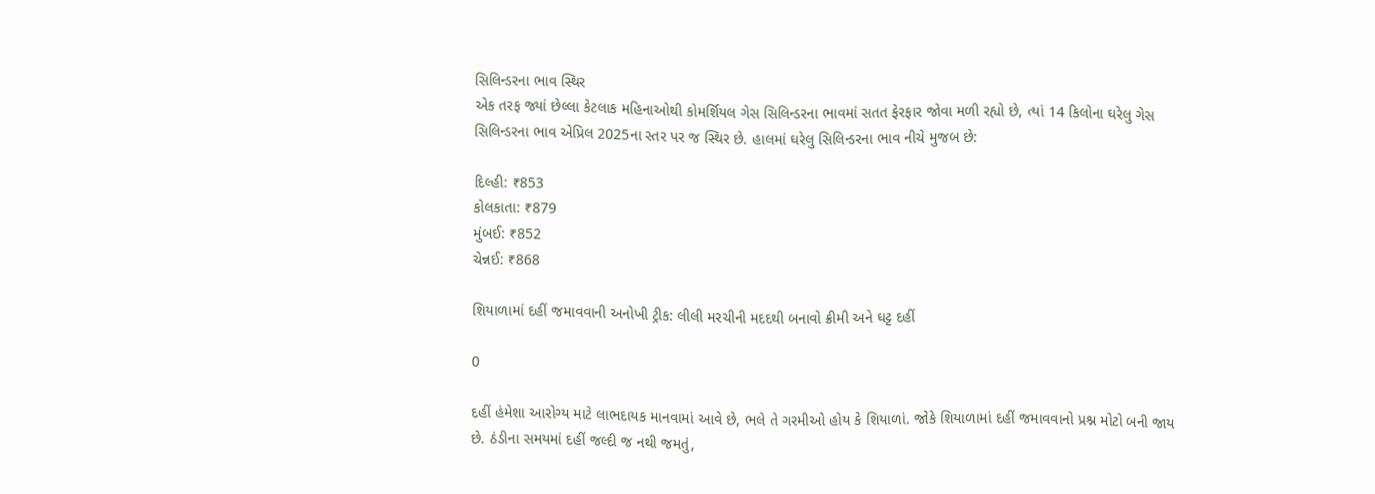સિલિન્ડરના ભાવ સ્થિર
એક તરફ જ્યાં છેલ્લા કેટલાક મહિનાઓથી કોમર્શિયલ ગેસ સિલિન્ડરના ભાવમાં સતત ફેરફાર જોવા મળી રહ્યો છે, ત્યાં 14 કિલોના ઘરેલુ ગેસ સિલિન્ડરના ભાવ એપ્રિલ 2025ના સ્તર પર જ સ્થિર છે. હાલમાં ઘરેલુ સિલિન્ડરના ભાવ નીચે મુજબ છે:

દિલ્હી: ₹853
કોલકાતા: ₹879
મુંબઈ: ₹852
ચેન્નઈ: ₹868

શિયાળામાં દહીં જમાવવાની અનોખી ટ્રીક: લીલી મરચીની મદદથી બનાવો ક્રીમી અને ઘટ્ટ દહીં

0

દહીં હંમેશા આરોગ્ય માટે લાભદાયક માનવામાં આવે છે, ભલે તે ગરમીઓ હોય કે શિયાળાં. જોકે શિયાળામાં દહીં જમાવવાનો પ્રશ્ન મોટો બની જાય છે. ઠંડીના સમયમાં દહીં જલ્દી જ નથી જમતું,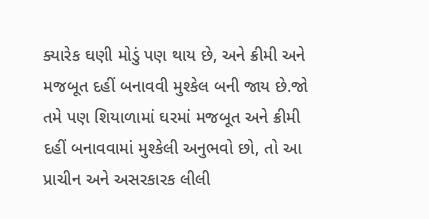ક્યારેક ઘણી મોડું પણ થાય છે, અને ક્રીમી અને મજબૂત દહીં બનાવવી મુશ્કેલ બની જાય છે.જો તમે પણ શિયાળામાં ઘરમાં મજબૂત અને ક્રીમી દહીં બનાવવામાં મુશ્કેલી અનુભવો છો, તો આ પ્રાચીન અને અસરકારક લીલી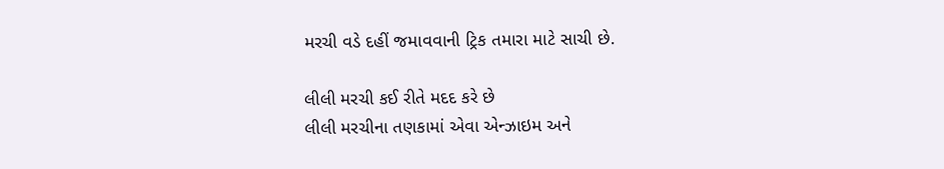મરચી વડે દહીં જમાવવાની ટ્રિક તમારા માટે સાચી છે.

લીલી મરચી કઈ રીતે મદદ કરે છે
લીલી મરચીના તણકામાં એવા એન્ઝાઇમ અને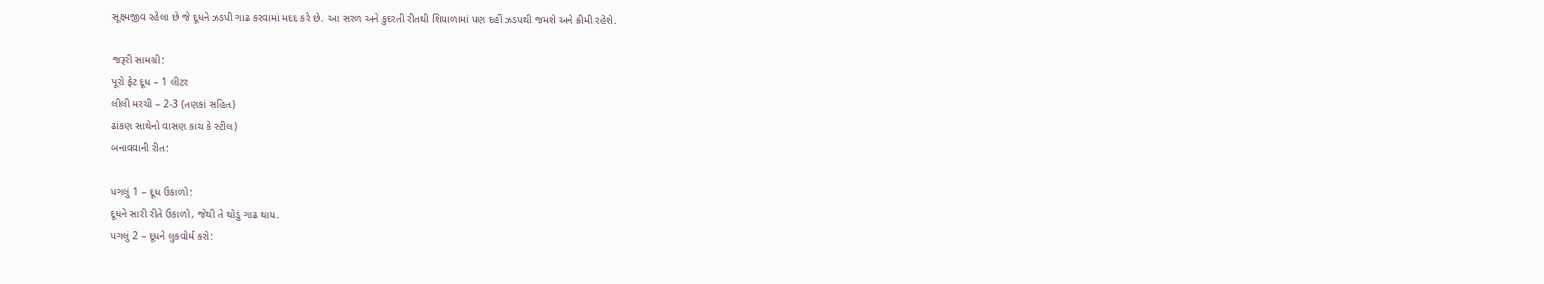સૂક્ષ્‍મજીવ રહેલા છે જે દૂધને ઝડપી ગાઢ કરવામાં મદદ કરે છે. આ સરળ અને કુદરતી રીતથી શિયાળામાં પણ દહીં ઝડપથી જમશે અને ક્રીમી રહેશે.

જરૂરી સામગ્રી:
પૂરો ફેટ દૂધ – 1 લીટર
લીલી મરચી – 2-3 (તણકાં સહિત)
ઢાંકણ સાથેનો વાસણ કાચ કે સ્ટીલ)
બનાવવાની રીત:

પગલું 1 – દૂધ ઉકાળો:
દૂધને સારી રીતે ઉકાળો, જેથી તે થોડું ગાઢ થાય.
પગલું 2 – દૂધને લુકવોર્મ કરો: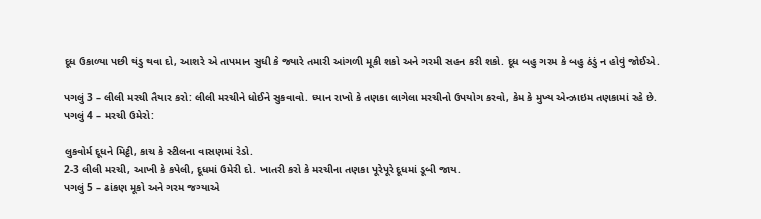દૂધ ઉકાળ્યા પછી થંડુ થવા દો, આશરે એ તાપમાન સુધી કે જ્યારે તમારી આંગળી મૂકી શકો અને ગરમી સહન કરી શકો. દૂધ બહુ ગરમ કે બહુ ઠંડું ન હોવું જોઈએ.

પગલું 3 – લીલી મરચી તૈયાર કરો: લીલી મરચીને ધોઈને સુકવાવો. ધ્યાન રાખો કે તણકા લાગેલા મરચીનો ઉપયોગ કરવો, કેમ કે મુખ્ય એન્ઝાઇમ તણકામાં રહે છે.
પગલું 4 – મરચી ઉમેરો:

લુકવોર્મ દૂધને મિટ્ઠી, કાચ કે સ્ટીલના વાસણમાં રેડો.
2-3 લીલી મરચી, આખી કે કપેલી, દૂધમાં ઉમેરી દો. ખાતરી કરો કે મરચીના તણકા પૂરેપૂરે દૂધમાં ડૂબી જાય.
પગલું 5 – ઢાંકણ મૂકો અને ગરમ જગ્યાએ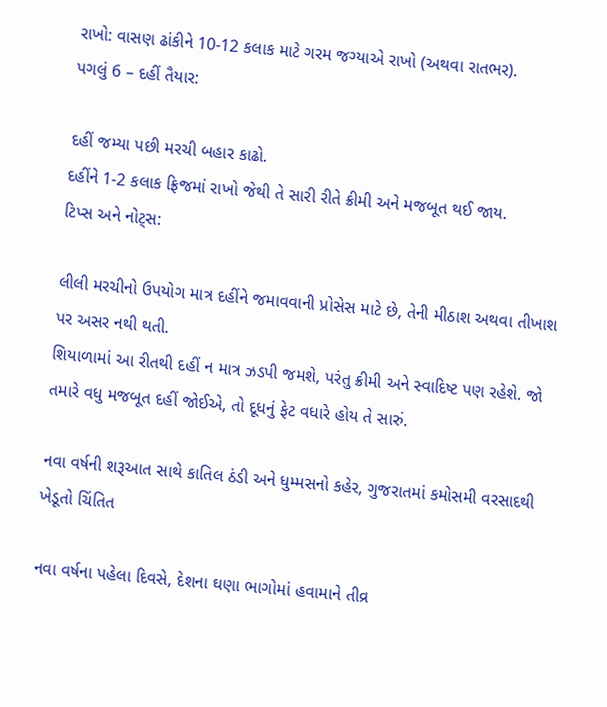રાખો: વાસણ ઢાંકીને 10-12 કલાક માટે ગરમ જગ્યાએ રાખો (અથવા રાતભર).
પગલું 6 – દહીં તૈયાર:

દહીં જમ્યા પછી મરચી બહાર કાઢો.
દહીંને 1-2 કલાક ફ્રિજમાં રાખો જેથી તે સારી રીતે ક્રીમી અને મજબૂત થઈ જાય.
ટિપ્સ અને નોટ્સ:

લીલી મરચીનો ઉપયોગ માત્ર દહીંને જમાવવાની પ્રોસેસ માટે છે, તેની મીઠાશ અથવા તીખાશ પર અસર નથી થતી.
શિયાળામાં આ રીતથી દહીં ન માત્ર ઝડપી જમશે, પરંતુ ક્રીમી અને સ્વાદિષ્ટ પણ રહેશે. જો તમારે વધુ મજબૂત દહીં જોઈએ, તો દૂધનું ફેટ વધારે હોય તે સારું.

નવા વર્ષની શરૂઆત સાથે કાતિલ ઠંડી અને ધુમ્મસનો કહેર, ગુજરાતમાં કમોસમી વરસાદથી ખેડૂતો ચિંતિત

નવા વર્ષના પહેલા દિવસે, દેશના ઘણા ભાગોમાં હવામાને તીવ્ર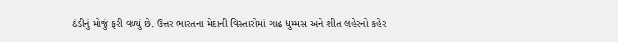ઠંડીનું મોજું ફરી વળ્યું છે. ઉત્તર ભારતના મેદાની વિસ્તારોમાં ગાઢ ધુમ્મસ અને શીત લહેરનો કહેર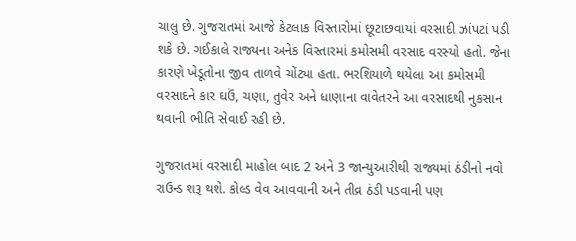ચાલુ છે. ગુજરાતમાં આજે કેટલાક વિસ્તારોમાં છૂટાછવાયાં વરસાદી ઝાંપટાં પડી શકે છે. ગઈકાલે રાજ્યના અનેક વિસ્તારમાં કમોસમી વરસાદ વરસ્યો હતો. જેના કારણે ખેડૂતોના જીવ તાળવે ચોંટ્યા હતા. ભરશિયાળે થયેલા આ કમોસમી વરસાદને કાર ઘઉં, ચણા, તુવેર અને ધાણાના વાવેતરને આ વરસાદથી નુકસાન થવાની ભીતિ સેવાઈ રહી છે.

ગુજરાતમાં વરસાદી માહોલ બાદ 2 અને 3 જાન્યુઆરીથી રાજ્યમાં ઠંડીનો નવો રાઉન્ડ શરૂ થશે. કોલ્ડ વેવ આવવાની અને તીવ્ર ઠંડી પડવાની પણ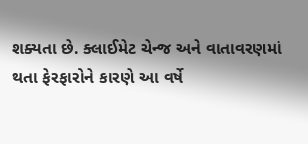શક્યતા છે. ક્લાઈમેટ ચેન્જ અને વાતાવરણમાં થતા ફેરફારોને કારણે આ વર્ષે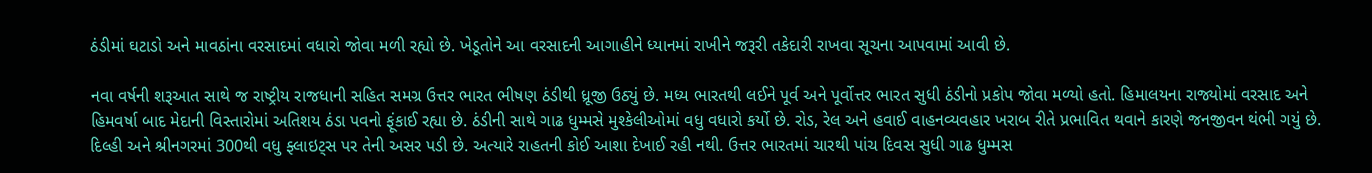ઠંડીમાં ઘટાડો અને માવઠાંના વરસાદમાં વધારો જોવા મળી રહ્યો છે. ખેડૂતોને આ વરસાદની આગાહીને ધ્યાનમાં રાખીને જરૂરી તકેદારી રાખવા સૂચના આપવામાં આવી છે.

નવા વર્ષની શરૂઆત સાથે જ રાષ્ટ્રીય રાજધાની સહિત સમગ્ર ઉત્તર ભારત ભીષણ ઠંડીથી ધ્રૂજી ઉઠ્યું છે. મધ્ય ભારતથી લઈને પૂર્વ અને પૂર્વોત્તર ભારત સુધી ઠંડીનો પ્રકોપ જોવા મળ્યો હતો. હિમાલયના રાજ્યોમાં વરસાદ અને હિમવર્ષા બાદ મેદાની વિસ્તારોમાં અતિશય ઠંડા પવનો ફૂંકાઈ રહ્યા છે. ઠંડીની સાથે ગાઢ ધુમ્મસે મુશ્કેલીઓમાં વધુ વધારો કર્યો છે. રોડ, રેલ અને હવાઈ વાહનવ્યવહાર ખરાબ રીતે પ્રભાવિત થવાને કારણે જનજીવન થંભી ગયું છે. દિલ્હી અને શ્રીનગરમાં 300થી વધુ ફ્લાઇટ્સ પર તેની અસર પડી છે. અત્યારે રાહતની કોઈ આશા દેખાઈ રહી નથી. ઉત્તર ભારતમાં ચારથી પાંચ દિવસ સુધી ગાઢ ધુમ્મસ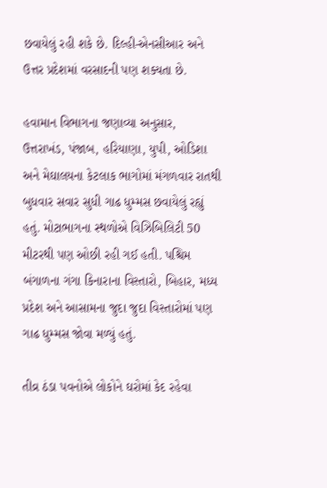છવાયેલું રહી શકે છે. દિલ્હી-એનસીઆર અને ઉત્તર પ્રદેશમાં વરસાદની પણ શક્યતા છે.

હવામાન વિભાગના જણાવ્યા અનુસાર, ઉત્તરાખંડ, પંજાબ, હરિયાણા, યુપી, ઓડિશા અને મેઘાલયના કેટલાક ભાગોમાં મંગળવાર રાતથી બુધવાર સવાર સુધી ગાઢ ધુમ્મસ છવાયેલું રહ્યું હતું. મોટાભાગના સ્થળોએ વિઝિબિલિટી 50 મીટરથી પણ ઓછી રહી ગઈ હતી. પશ્ચિમ બંગાળના ગંગા કિનારાના વિસ્તારો, બિહાર, મધ્ય પ્રદેશ અને આસામના જુદા જુદા વિસ્તારોમાં પણ ગાઢ ધુમ્મસ જોવા મળ્યું હતું.

તીવ્ર ઠંડા પવનોએ લોકોને ઘરોમાં કેદ રહેવા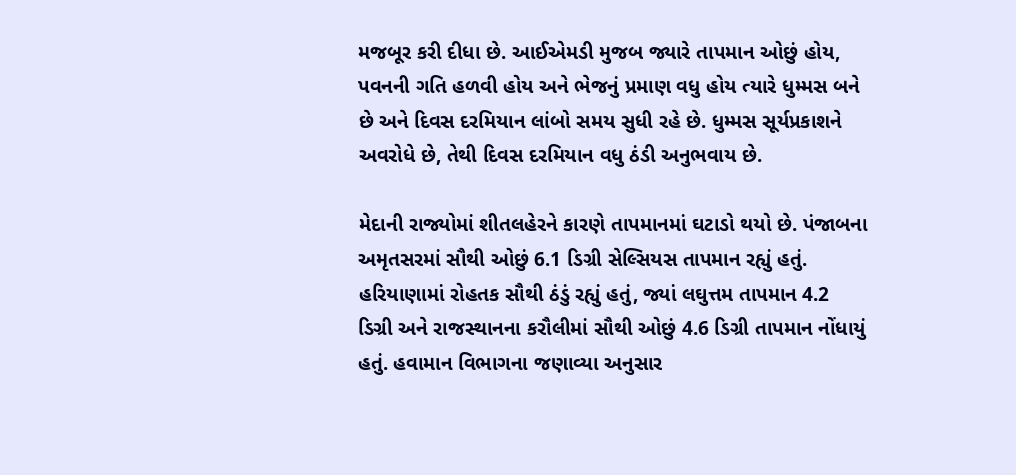મજબૂર કરી દીધા છે. આઈએમડી મુજબ જ્યારે તાપમાન ઓછું હોય, પવનની ગતિ હળવી હોય અને ભેજનું પ્રમાણ વધુ હોય ત્યારે ધુમ્મસ બને છે અને દિવસ દરમિયાન લાંબો સમય સુધી રહે છે. ધુમ્મસ સૂર્યપ્રકાશને અવરોધે છે, તેથી દિવસ દરમિયાન વધુ ઠંડી અનુભવાય છે.

મેદાની રાજ્યોમાં શીતલહેરને કારણે તાપમાનમાં ઘટાડો થયો છે. પંજાબના અમૃતસરમાં સૌથી ઓછું 6.1 ડિગ્રી સેલ્સિયસ તાપમાન રહ્યું હતું. હરિયાણામાં રોહતક સૌથી ઠંડું રહ્યું હતું, જ્યાં લઘુત્તમ તાપમાન 4.2 ડિગ્રી અને રાજસ્થાનના કરૌલીમાં સૌથી ઓછું 4.6 ડિગ્રી તાપમાન નોંધાયું હતું. હવામાન વિભાગના જણાવ્યા અનુસાર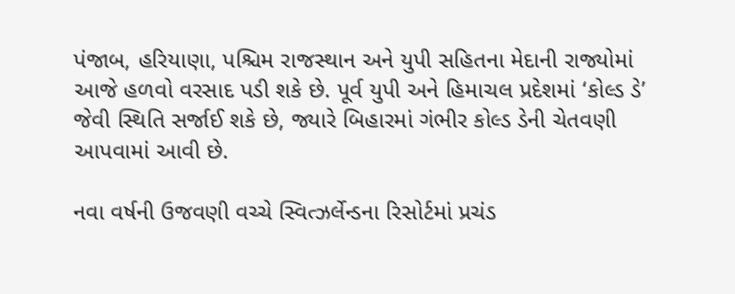પંજાબ, હરિયાણા, પશ્ચિમ રાજસ્થાન અને યુપી સહિતના મેદાની રાજ્યોમાં આજે હળવો વરસાદ પડી શકે છે. પૂર્વ યુપી અને હિમાચલ પ્રદેશમાં ‘કોલ્ડ ડે’ જેવી સ્થિતિ સર્જાઈ શકે છે, જ્યારે બિહારમાં ગંભીર કોલ્ડ ડેની ચેતવણી આપવામાં આવી છે.

નવા વર્ષની ઉજવણી વચ્ચે સ્વિત્ઝર્લેન્ડના રિસોર્ટમાં પ્રચંડ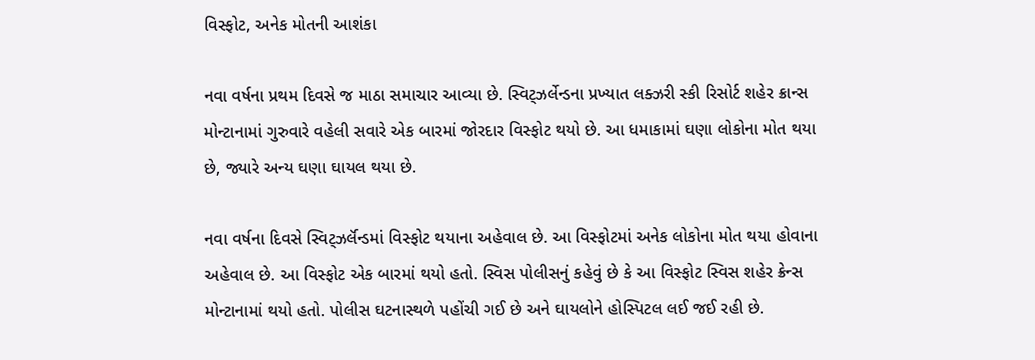વિસ્ફોટ, અનેક મોતની આશંકા

નવા વર્ષના પ્રથમ દિવસે જ માઠા સમાચાર આવ્યા છે. સ્વિટ્ઝર્લેન્ડના પ્રખ્યાત લક્ઝરી સ્કી રિસોર્ટ શહેર ક્રાન્સ મોન્ટાનામાં ગુરુવારે વહેલી સવારે એક બારમાં જોરદાર વિસ્ફોટ થયો છે. આ ધમાકામાં ઘણા લોકોના મોત થયા છે, જ્યારે અન્ય ઘણા ઘાયલ થયા છે.

નવા વર્ષના દિવસે સ્વિટ્ઝર્લૅન્ડમાં વિસ્ફોટ થયાના અહેવાલ છે. આ વિસ્ફોટમાં અનેક લોકોના મોત થયા હોવાના અહેવાલ છે. આ વિસ્ફોટ એક બારમાં થયો હતો. સ્વિસ પોલીસનું કહેવું છે કે આ વિસ્ફોટ સ્વિસ શહેર ક્રેન્સ મોન્ટાનામાં થયો હતો. પોલીસ ઘટનાસ્થળે પહોંચી ગઈ છે અને ઘાયલોને હોસ્પિટલ લઈ જઈ રહી છે.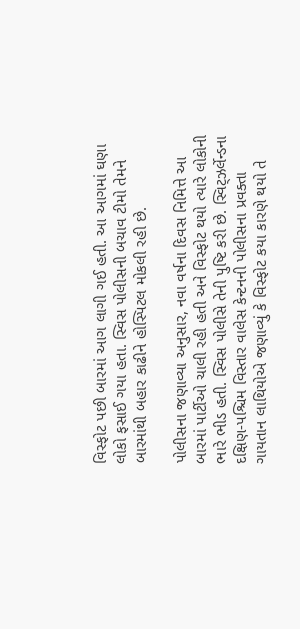વિસ્ફોટ પછી બારમાં આગ લાગી ગઈ હતી. આ આગમાં ઘણા લોકો ફસાઈ ગયા હતા. સ્વિસ પોલીસની બચાવ ટીમો તેમને બારમાંથી બહાર કાઢીને હોસ્પિટલ મોકલી રહી છે.

પોલીસના જણાવ્યા અનુસાર, નવા વર્ષના દિવસ નિમિત્તે આ બારમાં પાર્ટીઓ ચાલી રહી હતી અને વિસ્ફોટ થયો ત્યારે લોકોની ભારે ભીડ હતી. સ્વિસ પોલીસે તેની પુષ્ટિ કરી છે. સ્વિટ્ઝર્લેન્ડના દક્ષિણ-પશ્ચિમ વિસ્તાર વાલેસ કેન્ટનની પોલીસના પ્રવક્તા ગાયતાન લાથિયોએ જણાવ્યું કે વિસ્ફોટ કયા કારણે થયો તે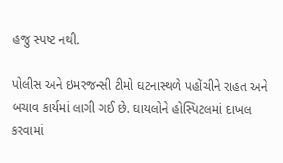હજુ સ્પષ્ટ નથી.

પોલીસ અને ઇમરજન્સી ટીમો ઘટનાસ્થળે પહોંચીને રાહત અને બચાવ કાર્યમાં લાગી ગઈ છે. ઘાયલોને હોસ્પિટલમાં દાખલ કરવામાં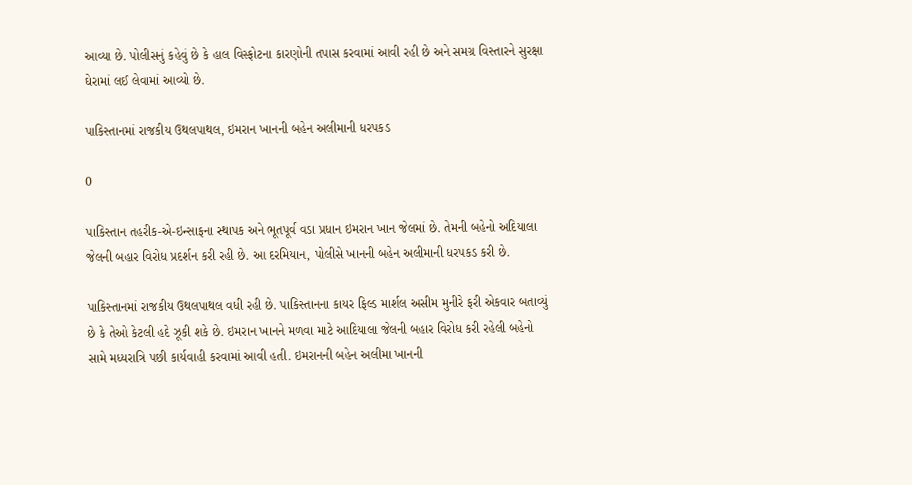આવ્યા છે. પોલીસનું કહેવું છે કે હાલ વિસ્ફોટના કારણોની તપાસ કરવામાં આવી રહી છે અને સમગ્ર વિસ્તારને સુરક્ષા ઘેરામાં લઈ લેવામાં આવ્યો છે.

પાકિસ્તાનમાં રાજકીય ઉથલપાથલ, ઇમરાન ખાનની બહેન અલીમાની ધરપકડ

0

પાકિસ્તાન તહરીક-એ-ઇન્સાફના સ્થાપક અને ભૂતપૂર્વ વડા પ્રધાન ઇમરાન ખાન જેલમાં છે. તેમની બહેનો અદિયાલા જેલની બહાર વિરોધ પ્રદર્શન કરી રહી છે. આ દરમિયાન, પોલીસે ખાનની બહેન અલીમાની ધરપકડ કરી છે.

પાકિસ્તાનમાં રાજકીય ઉથલપાથલ વધી રહી છે. પાકિસ્તાનના કાયર ફિલ્ડ માર્શલ અસીમ મુનીરે ફરી એકવાર બતાવ્યું છે કે તેઓ કેટલી હદે ઝૂકી શકે છે. ઇમરાન ખાનને મળવા માટે આદિયાલા જેલની બહાર વિરોધ કરી રહેલી બહેનો સામે મધ્યરાત્રિ પછી કાર્યવાહી કરવામાં આવી હતી. ઇમરાનની બહેન અલીમા ખાનની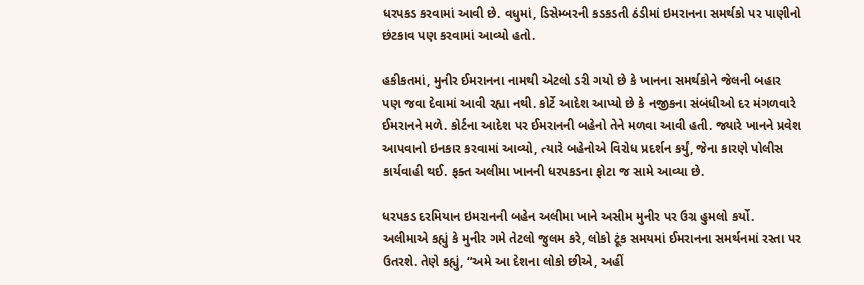ધરપકડ કરવામાં આવી છે. વધુમાં, ડિસેમ્બરની કડકડતી ઠંડીમાં ઇમરાનના સમર્થકો પર પાણીનો છંટકાવ પણ કરવામાં આવ્યો હતો.

હકીકતમાં, મુનીર ઈમરાનના નામથી એટલો ડરી ગયો છે કે ખાનના સમર્થકોને જેલની બહાર પણ જવા દેવામાં આવી રહ્યા નથી. કોર્ટે આદેશ આપ્યો છે કે નજીકના સંબંધીઓ દર મંગળવારે ઈમરાનને મળે. કોર્ટના આદેશ પર ઈમરાનની બહેનો તેને મળવા આવી હતી. જ્યારે ખાનને પ્રવેશ આપવાનો ઇનકાર કરવામાં આવ્યો, ત્યારે બહેનોએ વિરોધ પ્રદર્શન કર્યું, જેના કારણે પોલીસ કાર્યવાહી થઈ. ફક્ત અલીમા ખાનની ધરપકડના ફોટા જ સામે આવ્યા છે.

ધરપકડ દરમિયાન ઇમરાનની બહેન અલીમા ખાને અસીમ મુનીર પર ઉગ્ર હુમલો કર્યો. અલીમાએ કહ્યું કે મુનીર ગમે તેટલો જુલમ કરે, લોકો ટૂંક સમયમાં ઈમરાનના સમર્થનમાં રસ્તા પર ઉતરશે. તેણે કહ્યું, “અમે આ દેશના લોકો છીએ, અહીં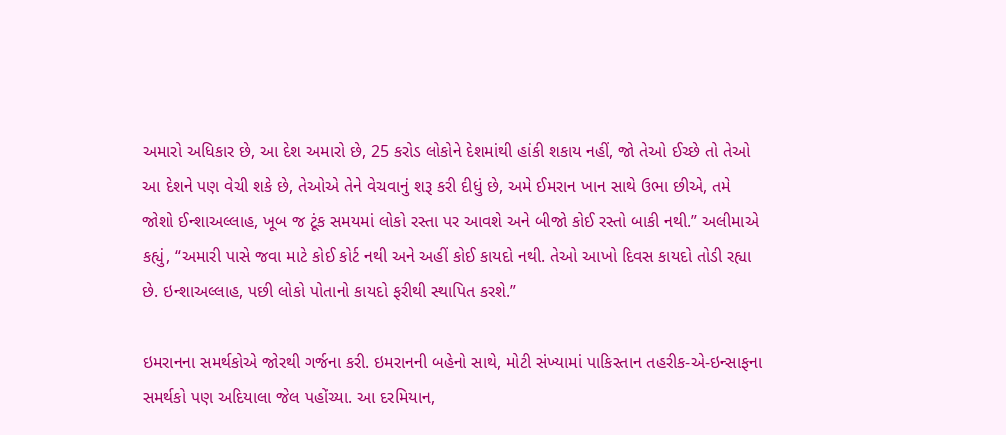અમારો અધિકાર છે, આ દેશ અમારો છે, 25 કરોડ લોકોને દેશમાંથી હાંકી શકાય નહીં, જો તેઓ ઈચ્છે તો તેઓ આ દેશને પણ વેચી શકે છે, તેઓએ તેને વેચવાનું શરૂ કરી દીધું છે, અમે ઈમરાન ખાન સાથે ઉભા છીએ, તમે જોશો ઈન્શાઅલ્લાહ, ખૂબ જ ટૂંક સમયમાં લોકો રસ્તા પર આવશે અને બીજો કોઈ રસ્તો બાકી નથી.” અલીમાએ કહ્યું, “અમારી પાસે જવા માટે કોઈ કોર્ટ નથી અને અહીં કોઈ કાયદો નથી. તેઓ આખો દિવસ કાયદો તોડી રહ્યા છે. ઇન્શાઅલ્લાહ, પછી લોકો પોતાનો કાયદો ફરીથી સ્થાપિત કરશે.”

ઇમરાનના સમર્થકોએ જોરથી ગર્જના કરી. ઇમરાનની બહેનો સાથે, મોટી સંખ્યામાં પાકિસ્તાન તહરીક-એ-ઇન્સાફના સમર્થકો પણ અદિયાલા જેલ પહોંચ્યા. આ દરમિયાન,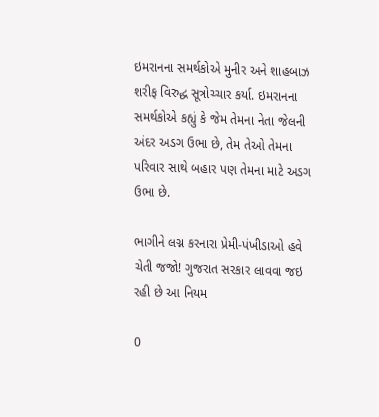ઇમરાનના સમર્થકોએ મુનીર અને શાહબાઝ શરીફ વિરુદ્ધ સૂત્રોચ્ચાર કર્યા. ઇમરાનના સમર્થકોએ કહ્યું કે જેમ તેમના નેતા જેલની અંદર અડગ ઉભા છે, તેમ તેઓ તેમના પરિવાર સાથે બહાર પણ તેમના માટે અડગ ઉભા છે.

ભાગીને લગ્ન કરનારા પ્રેમી-પંખીડાઓ હવે ચેતી જજો! ગુજરાત સરકાર લાવવા જઇ રહી છે આ નિયમ

0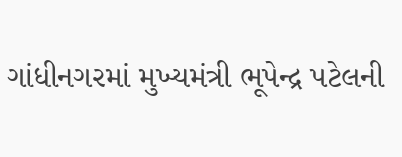ગાંધીનગરમાં મુખ્યમંત્રી ભૂપેન્દ્ર પટેલની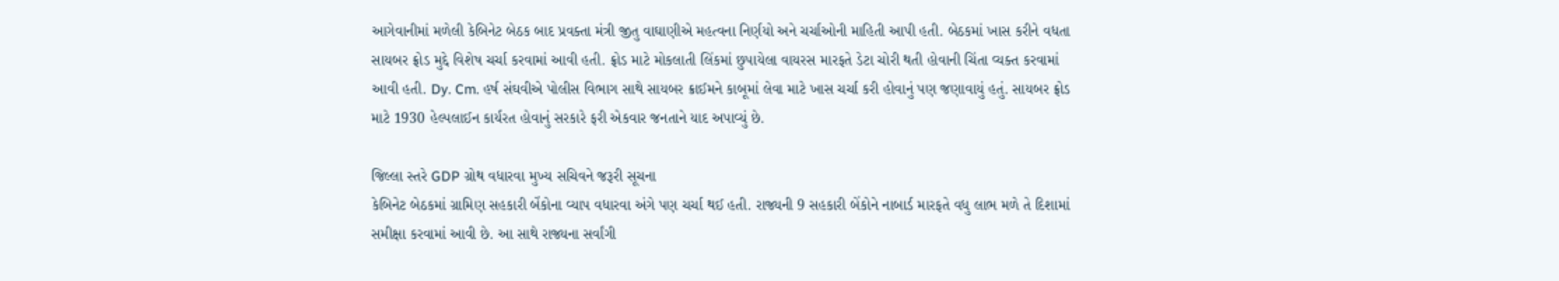આગેવાનીમાં મળેલી કેબિનેટ બેઠક બાદ પ્રવક્તા મંત્રી જીતુ વાઘાણીએ મહત્વના નિર્ણયો અને ચર્ચાઓની માહિતી આપી હતી. બેઠકમાં ખાસ કરીને વધતા સાયબર ફ્રોડ મુદ્દે વિશેષ ચર્ચા કરવામાં આવી હતી. ફ્રોડ માટે મોકલાતી લિંકમાં છુપાયેલા વાયરસ મારફતે ડેટા ચોરી થતી હોવાની ચિંતા વ્યક્ત કરવામાં આવી હતી. Dy. Cm. હર્ષ સંઘવીએ પોલીસ વિભાગ સાથે સાયબર ક્રાઈમને કાબૂમાં લેવા માટે ખાસ ચર્ચા કરી હોવાનું પણ જણાવાયું હતું. સાયબર ફ્રોડ માટે 1930 હેલ્પલાઈન કાર્યરત હોવાનું સરકારે ફરી એકવાર જનતાને યાદ અપાવ્યું છે.

જિલ્લા સ્તરે GDP ગ્રોથ વધારવા મુખ્ય સચિવને જરૂરી સૂચના
કેબિનેટ બેઠકમાં ગ્રામિણ સહકારી બેંકોના વ્યાપ વધારવા અંગે પણ ચર્ચા થઈ હતી. રાજ્યની 9 સહકારી બેંકોને નાબાર્ડ મારફતે વધુ લાભ મળે તે દિશામાં સમીક્ષા કરવામાં આવી છે. આ સાથે રાજ્યના સર્વાંગી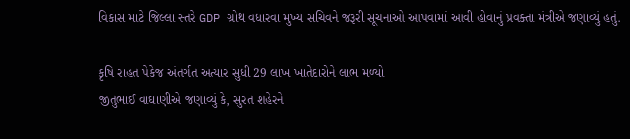વિકાસ માટે જિલ્લા સ્તરે GDP ગ્રોથ વધારવા મુખ્ય સચિવને જરૂરી સૂચનાઓ આપવામાં આવી હોવાનું પ્રવક્તા મંત્રીએ જણાવ્યું હતું.

કૃષિ રાહત પેકેજ અંતર્ગત અત્યાર સુધી 29 લાખ ખાતેદારોને લાભ મળ્યો
જીતુભાઈ વાઘાણીએ જણાવ્યું કે, સુરત શહેરને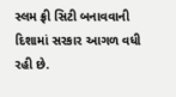સ્લમ ફ્રી સિટી બનાવવાની દિશામાં સરકાર આગળ વધી રહી છે.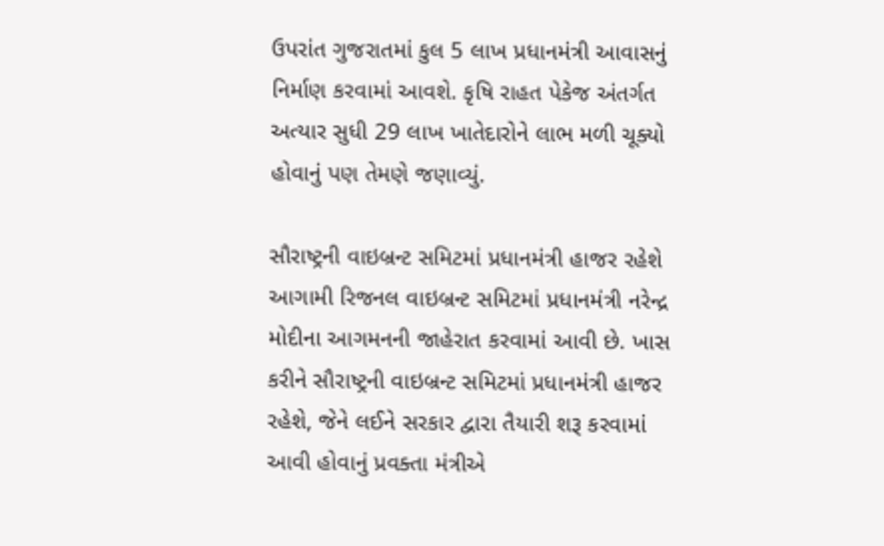ઉપરાંત ગુજરાતમાં કુલ 5 લાખ પ્રધાનમંત્રી આવાસનું નિર્માણ કરવામાં આવશે. કૃષિ રાહત પેકેજ અંતર્ગત અત્યાર સુધી 29 લાખ ખાતેદારોને લાભ મળી ચૂક્યો હોવાનું પણ તેમણે જણાવ્યું.

સૌરાષ્ટ્રની વાઇબ્રન્ટ સમિટમાં પ્રધાનમંત્રી હાજર રહેશે
આગામી રિજનલ વાઇબ્રન્ટ સમિટમાં પ્રધાનમંત્રી નરેન્દ્ર મોદીના આગમનની જાહેરાત કરવામાં આવી છે. ખાસ કરીને સૌરાષ્ટ્રની વાઇબ્રન્ટ સમિટમાં પ્રધાનમંત્રી હાજર રહેશે, જેને લઈને સરકાર દ્વારા તૈયારી શરૂ કરવામાં આવી હોવાનું પ્રવક્તા મંત્રીએ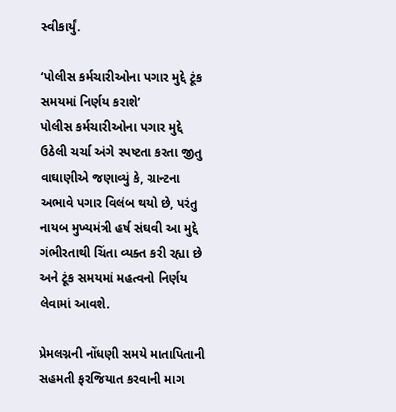સ્વીકાર્યું.

‘પોલીસ કર્મચારીઓના પગાર મુદ્દે ટૂંક સમયમાં નિર્ણય કરાશે’
પોલીસ કર્મચારીઓના પગાર મુદ્દે ઉઠેલી ચર્ચા અંગે સ્પષ્ટતા કરતા જીતુ વાઘાણીએ જણાવ્યું કે, ગ્રાન્ટના અભાવે પગાર વિલંબ થયો છે, પરંતુ નાયબ મુખ્યમંત્રી હર્ષ સંઘવી આ મુદ્દે ગંભીરતાથી ચિંતા વ્યક્ત કરી રહ્યા છે અને ટૂંક સમયમાં મહત્વનો નિર્ણય લેવામાં આવશે.

પ્રેમલગ્નની નોંધણી સમયે માતાપિતાની સહમતી ફરજિયાત કરવાની માગ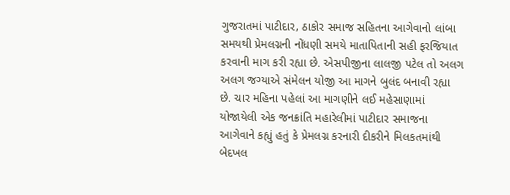ગુજરાતમાં પાટીદાર, ઠાકોર સમાજ સહિતના આગેવાનો લાંબા સમયથી પ્રેમલગ્નની નોંધણી સમયે માતાપિતાની સહી ફરજિયાત કરવાની માગ કરી રહ્યા છે. એસપીજીના લાલજી પટેલ તો અલગ અલગ જગ્યાએ સંમેલન યોજી આ માગને બુલંદ બનાવી રહ્યા છે. ચાર મહિના પહેલાં આ માગણીને લઈ મહેસાણામાં યોજાયેલી એક જનક્રાંતિ મહારેલીમાં પાટીદાર સમાજના આગેવાને કહ્યું હતું કે પ્રેમલગ્ન કરનારી દીકરીને મિલકતમાંથી બેદખલ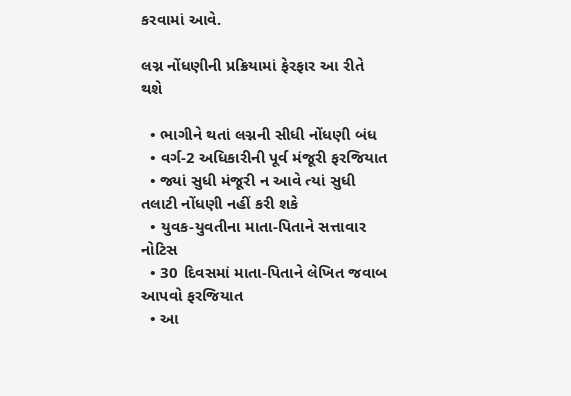કરવામાં આવે.

લગ્ન નોંધણીની પ્રક્રિયામાં ફેરફાર આ રીતે થશે

  • ભાગીને થતાં લગ્નની સીધી નોંધણી બંધ
  • વર્ગ-2 અધિકારીની પૂર્વ મંજૂરી ફરજિયાત
  • જ્યાં સુધી મંજૂરી ન આવે ત્યાં સુધી તલાટી નોંધણી નહીં કરી શકે
  • યુવક-યુવતીના માતા-પિતાને સત્તાવાર નોટિસ
  • 30 દિવસમાં માતા-પિતાને લેખિત જવાબ આપવો ફરજિયાત
  • આ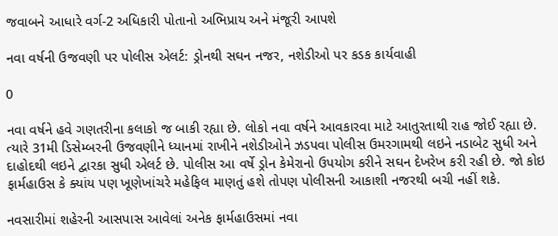જવાબને આધારે વર્ગ-2 અધિકારી પોતાનો અભિપ્રાય અને મંજૂરી આપશે

નવા વર્ષની ઉજવણી પર પોલીસ એલર્ટ: ડ્રોનથી સઘન નજર, નશેડીઓ પર કડક કાર્યવાહી

0

નવા વર્ષને હવે ગણતરીના કલાકો જ બાકી રહ્યા છે. લોકો નવા વર્ષને આવકારવા માટે આતુરતાથી રાહ જોઈ રહ્યા છે. ત્યારે 31મી ડિસેમ્બરની ઉજવણીને ધ્યાનમાં રાખીને નશેડીઓને ઝડપવા પોલીસ ઉમરગામથી લઇને નડાબેટ સુધી અને દાહોદથી લઇને દ્વારકા સુધી એલર્ટ છે. પોલીસ આ વર્ષે ડ્રોન કેમેરાનો ઉપયોગ કરીને સઘન દેખરેખ કરી રહી છે. જો કોઇ ફાર્મહાઉસ કે ક્યાંય પણ ખૂણેખાંચરે મહેફિલ માણતું હશે તોપણ પોલીસની આકાશી નજરથી બચી નહીં શકે.

નવસારીમાં શહેરની આસપાસ આવેલાં અનેક ફાર્મહાઉસમાં નવા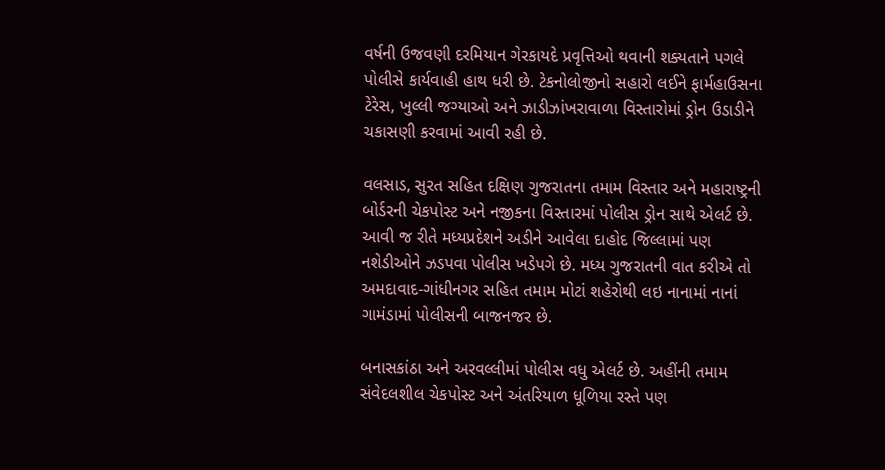વર્ષની ઉજવણી દરમિયાન ગેરકાયદે પ્રવૃત્તિઓ થવાની શક્યતાને પગલે પોલીસે કાર્યવાહી હાથ ધરી છે. ટેકનોલોજીનો સહારો લઈને ફાર્મહાઉસના ટેરેસ, ખુલ્લી જગ્યાઓ અને ઝાડીઝાંખરાવાળા વિસ્તારોમાં ડ્રોન ઉડાડીને ચકાસણી કરવામાં આવી રહી છે.

વલસાડ, સુરત સહિત દક્ષિણ ગુજરાતના તમામ વિસ્તાર અને મહારાષ્ટ્રની બોર્ડરની ચેકપોસ્ટ અને નજીકના વિસ્તારમાં પોલીસ ડ્રોન સાથે એલર્ટ છે. આવી જ રીતે મધ્યપ્રદેશને અડીને આવેલા દાહોદ જિલ્લામાં પણ નશેડીઓને ઝડપવા પોલીસ ખડેપગે છે. મધ્ય ગુજરાતની વાત કરીએ તો અમદાવાદ-ગાંધીનગર સહિત તમામ મોટાં શહેરોથી લઇ નાનામાં નાનાં ગામંડામાં પોલીસની બાજનજર છે.

બનાસકાંઠા અને અરવલ્લીમાં પોલીસ વધુ એલર્ટ છે. અહીંની તમામ સંવેદલશીલ ચેકપોસ્ટ અને અંતરિયાળ ધૂળિયા રસ્તે પણ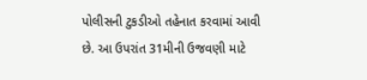પોલીસની ટુકડીઓ તહેનાત કરવામાં આવી છે. આ ઉપરાંત 31મીની ઉજવણી માટે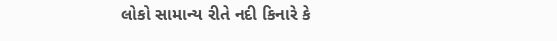લોકો સામાન્ય રીતે નદી કિનારે કે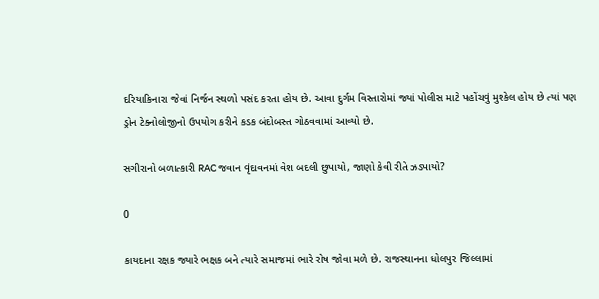દરિયાકિનારા જેવાં નિર્જન સ્થળો પસંદ કરતા હોય છે. આવા દુર્ગમ વિસ્તારોમાં જ્યાં પોલીસ માટે પહોંચવું મુશ્કેલ હોય છે ત્યાં પણ ડ્રોન ટેક્નોલોજીનો ઉપયોગ કરીને કડક બંદોબસ્ત ગોઠવવામાં આવ્યો છે.

સગીરાનો બળાત્કારી RAC જવાન વૃંદાવનમાં વેશ બદલી છુપાયો, જાણો કેવી રીતે ઝડપાયો?

0

કાયદાના રક્ષક જ્યારે ભક્ષક બને ત્યારે સમાજમાં ભારે રોષ જોવા મળે છે. રાજસ્થાનના ધોલપુર જિલ્લામાં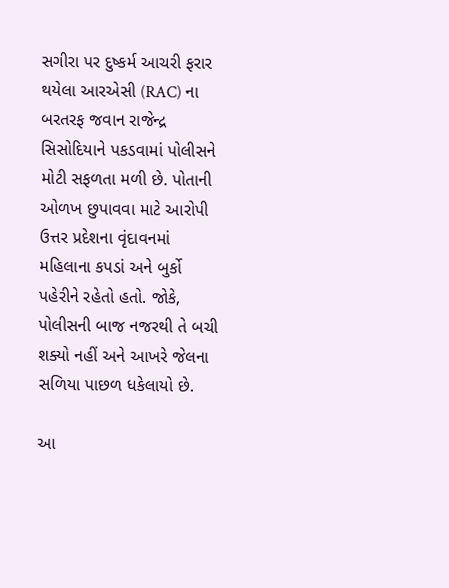સગીરા પર દુષ્કર્મ આચરી ફરાર થયેલા આરએસી (RAC) ના બરતરફ જવાન રાજેન્દ્ર સિસોદિયાને પકડવામાં પોલીસને મોટી સફળતા મળી છે. પોતાની ઓળખ છુપાવવા માટે આરોપી ઉત્તર પ્રદેશના વૃંદાવનમાં મહિલાના કપડાં અને બુર્કો પહેરીને રહેતો હતો. જોકે, પોલીસની બાજ નજરથી તે બચી શક્યો નહીં અને આખરે જેલના સળિયા પાછળ ધકેલાયો છે.

આ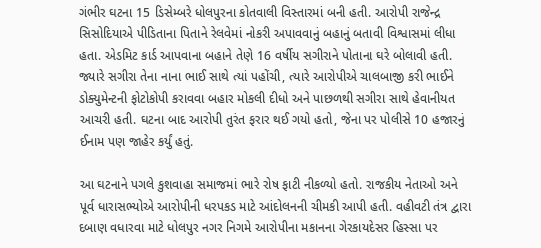ગંભીર ઘટના 15 ડિસેમ્બરે ધોલપુરના કોતવાલી વિસ્તારમાં બની હતી. આરોપી રાજેન્દ્ર સિસોદિયાએ પીડિતાના પિતાને રેલવેમાં નોકરી અપાવવાનું બહાનું બતાવી વિશ્વાસમાં લીધા હતા. એડમિટ કાર્ડ આપવાના બહાને તેણે 16 વર્ષીય સગીરાને પોતાના ઘરે બોલાવી હતી. જ્યારે સગીરા તેના નાના ભાઈ સાથે ત્યાં પહોંચી, ત્યારે આરોપીએ ચાલબાજી કરી ભાઈને ડોક્યુમેન્ટની ફોટોકોપી કરાવવા બહાર મોકલી દીધો અને પાછળથી સગીરા સાથે હેવાનીયત આચરી હતી. ઘટના બાદ આરોપી તુરંત ફરાર થઈ ગયો હતો, જેના પર પોલીસે 10 હજારનું ઈનામ પણ જાહેર કર્યું હતું.

આ ઘટનાને પગલે કુશવાહા સમાજમાં ભારે રોષ ફાટી નીકળ્યો હતો. રાજકીય નેતાઓ અને પૂર્વ ધારાસભ્યોએ આરોપીની ધરપકડ માટે આંદોલનની ચીમકી આપી હતી. વહીવટી તંત્ર દ્વારા દબાણ વધારવા માટે ધોલપુર નગર નિગમે આરોપીના મકાનના ગેરકાયદેસર હિસ્સા પર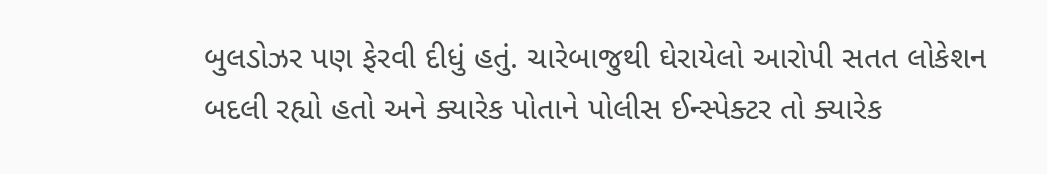બુલડોઝર પણ ફેરવી દીધું હતું. ચારેબાજુથી ઘેરાયેલો આરોપી સતત લોકેશન બદલી રહ્યો હતો અને ક્યારેક પોતાને પોલીસ ઈન્સ્પેક્ટર તો ક્યારેક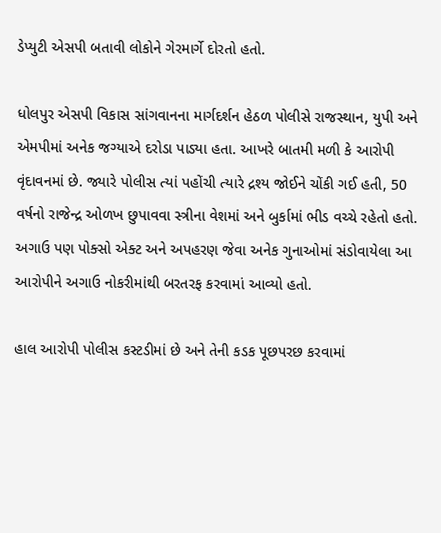ડેપ્યુટી એસપી બતાવી લોકોને ગેરમાર્ગે દોરતો હતો.

ધોલપુર એસપી વિકાસ સાંગવાનના માર્ગદર્શન હેઠળ પોલીસે રાજસ્થાન, યુપી અને એમપીમાં અનેક જગ્યાએ દરોડા પાડ્યા હતા. આખરે બાતમી મળી કે આરોપી વૃંદાવનમાં છે. જ્યારે પોલીસ ત્યાં પહોંચી ત્યારે દ્રશ્ય જોઈને ચોંકી ગઈ હતી, 50 વર્ષનો રાજેન્દ્ર ઓળખ છુપાવવા સ્ત્રીના વેશમાં અને બુર્કામાં ભીડ વચ્ચે રહેતો હતો. અગાઉ પણ પોક્સો એક્ટ અને અપહરણ જેવા અનેક ગુનાઓમાં સંડોવાયેલા આ આરોપીને અગાઉ નોકરીમાંથી બરતરફ કરવામાં આવ્યો હતો.

હાલ આરોપી પોલીસ કસ્ટડીમાં છે અને તેની કડક પૂછપરછ કરવામાં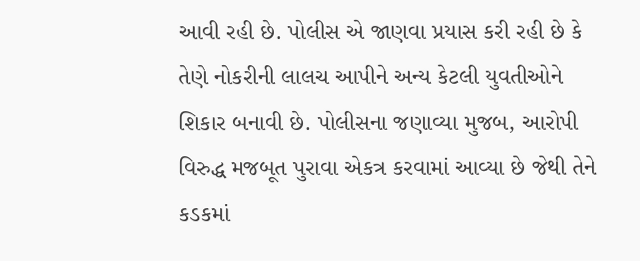આવી રહી છે. પોલીસ એ જાણવા પ્રયાસ કરી રહી છે કે તેણે નોકરીની લાલચ આપીને અન્ય કેટલી યુવતીઓને શિકાર બનાવી છે. પોલીસના જણાવ્યા મુજબ, આરોપી વિરુદ્ધ મજબૂત પુરાવા એકત્ર કરવામાં આવ્યા છે જેથી તેને કડકમાં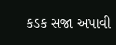કડક સજા અપાવી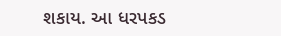શકાય. આ ધરપકડ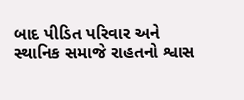બાદ પીડિત પરિવાર અને સ્થાનિક સમાજે રાહતનો શ્વાસ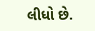લીધો છે.